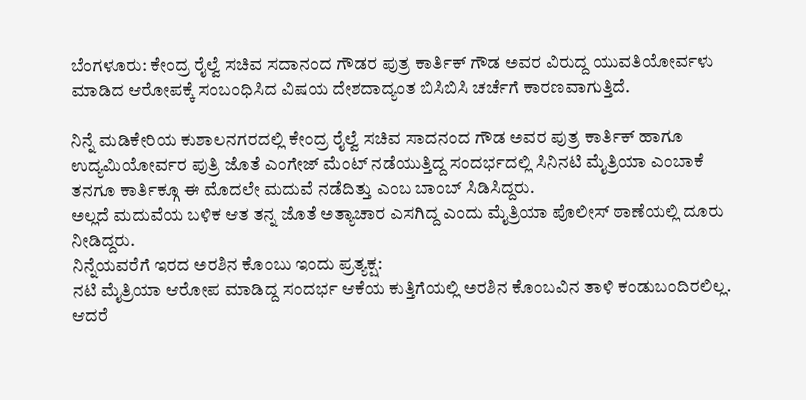ಬೆಂಗಳೂರು: ಕೇಂದ್ರ ರೈಲ್ವೆ ಸಚಿವ ಸದಾನಂದ ಗೌಡರ ಪುತ್ರ ಕಾರ್ತಿಕ್ ಗೌಡ ಅವರ ವಿರುದ್ದ ಯುವತಿಯೋರ್ವಳು ಮಾಡಿದ ಆರೋಪಕ್ಕೆ ಸಂಬಂಧಿಸಿದ ವಿಷಯ ದೇಶದಾದ್ಯಂತ ಬಿಸಿಬಿಸಿ ಚರ್ಚೆಗೆ ಕಾರಣವಾಗುತ್ತಿದೆ.

ನಿನ್ನೆ ಮಡಿಕೇರಿಯ ಕುಶಾಲನಗರದಲ್ಲಿ ಕೇಂದ್ರ ರೈಲ್ವೆ ಸಚಿವ ಸಾದನಂದ ಗೌಡ ಅವರ ಪುತ್ರ ಕಾರ್ತಿಕ್ ಹಾಗೂ ಉದ್ಯಮಿಯೋರ್ವರ ಪುತ್ರಿ ಜೊತೆ ಎಂಗೇಜ್ ಮೆಂಟ್ ನಡೆಯುತ್ತಿದ್ದ ಸಂದರ್ಭದಲ್ಲಿ ಸಿನಿನಟಿ ಮೈತ್ರಿಯಾ ಎಂಬಾಕೆ ತನಗೂ ಕಾರ್ತಿಕ್ಗೂ ಈ ಮೊದಲೇ ಮದುವೆ ನಡೆದಿತ್ತು ಎಂಬ ಬಾಂಬ್ ಸಿಡಿಸಿದ್ದರು.
ಅಲ್ಲದೆ ಮದುವೆಯ ಬಳಿಕ ಆತ ತನ್ನ ಜೊತೆ ಅತ್ಯಾಚಾರ ಎಸಗಿದ್ದ ಎಂದು ಮೈತ್ರಿಯಾ ಪೊಲೀಸ್ ಠಾಣೆಯಲ್ಲಿ ದೂರು ನೀಡಿದ್ದರು.
ನಿನ್ನೆಯವರೆಗೆ ಇರದ ಅರಶಿನ ಕೊಂಬು ಇಂದು ಪ್ರತ್ಯಕ್ಷ:
ನಟಿ ಮೈತ್ರಿಯಾ ಆರೋಪ ಮಾಡಿದ್ದ ಸಂದರ್ಭ ಆಕೆಯ ಕುತ್ತಿಗೆಯಲ್ಲಿ ಅರಶಿನ ಕೊಂಬವಿನ ತಾಳಿ ಕಂಡುಬಂದಿರಲಿಲ್ಲ. ಆದರೆ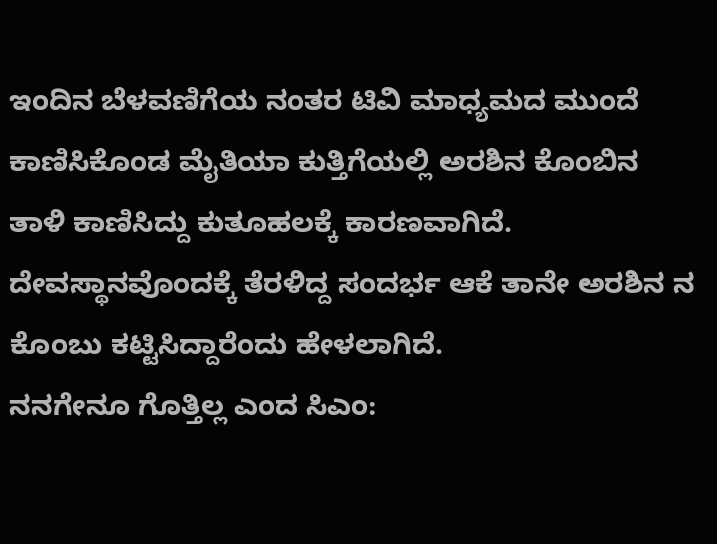ಇಂದಿನ ಬೆಳವಣಿಗೆಯ ನಂತರ ಟಿವಿ ಮಾಧ್ಯಮದ ಮುಂದೆ ಕಾಣಿಸಿಕೊಂಡ ಮೈತಿಯಾ ಕುತ್ತಿಗೆಯಲ್ಲಿ ಅರಶಿನ ಕೊಂಬಿನ ತಾಳಿ ಕಾಣಿಸಿದ್ದು ಕುತೂಹಲಕ್ಕೆ ಕಾರಣವಾಗಿದೆ. ದೇವಸ್ಥಾನವೊಂದಕ್ಕೆ ತೆರಳಿದ್ದ ಸಂದರ್ಭ ಆಕೆ ತಾನೇ ಅರಶಿನ ನ ಕೊಂಬು ಕಟ್ಟಿಸಿದ್ದಾರೆಂದು ಹೇಳಲಾಗಿದೆ.
ನನಗೇನೂ ಗೊತ್ತಿಲ್ಲ ಎಂದ ಸಿಎಂ: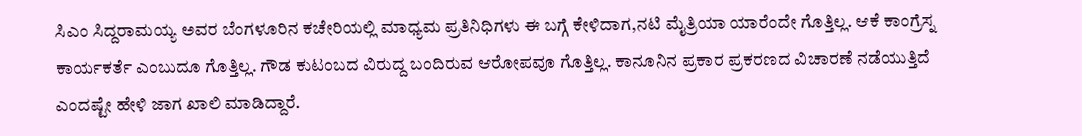ಸಿಎಂ ಸಿದ್ದರಾಮಯ್ಯ ಅವರ ಬೆಂಗಳೂರಿನ ಕಚೇರಿಯಲ್ಲಿ ಮಾಧ್ಯಮ ಪ್ರತಿನಿಧಿಗಳು ಈ ಬಗ್ಗೆ ಕೇಳಿದಾಗ,ನಟಿ ಮೈತ್ರಿಯಾ ಯಾರೆಂದೇ ಗೊತ್ತಿಲ್ಲ. ಆಕೆ ಕಾಂಗ್ರೆಸ್ನ ಕಾರ್ಯಕರ್ತೆ ಎಂಬುದೂ ಗೊತ್ತಿಲ್ಲ. ಗೌಡ ಕುಟಂಬದ ವಿರುದ್ದ ಬಂದಿರುವ ಆರೋಪವೂ ಗೊತ್ತಿಲ್ಲ. ಕಾನೂನಿನ ಪ್ರಕಾರ ಪ್ರಕರಣದ ವಿಚಾರಣೆ ನಡೆಯುತ್ತಿದೆ ಎಂದಷ್ಟೇ ಹೇಳಿ ಜಾಗ ಖಾಲಿ ಮಾಡಿದ್ದಾರೆ.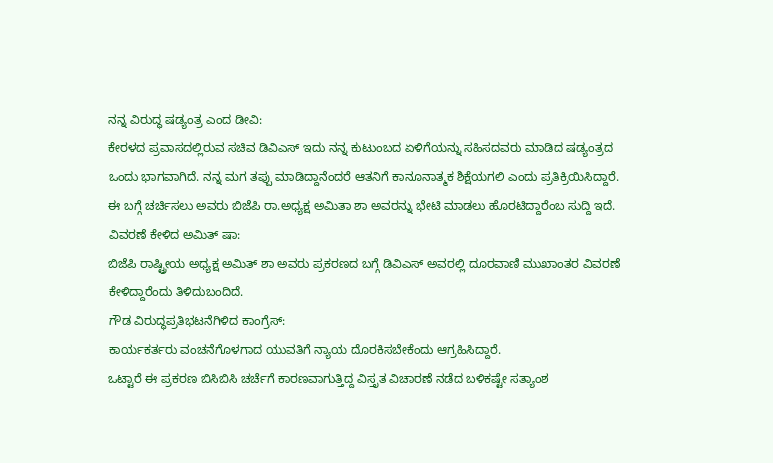ನನ್ನ ವಿರುದ್ಧ ಷಡ್ಯಂತ್ರ ಎಂದ ಡೀವಿ:
ಕೇರಳದ ಪ್ರವಾಸದಲ್ಲಿರುವ ಸಚಿವ ಡಿವಿಎಸ್ ಇದು ನನ್ನ ಕುಟುಂಬದ ಏಳಿಗೆಯನ್ನು ಸಹಿಸದವರು ಮಾಡಿದ ಷಡ್ಯಂತ್ರದ ಒಂದು ಭಾಗವಾಗಿದೆ. ನನ್ನ ಮಗ ತಪ್ಪು ಮಾಡಿದ್ದಾನೆಂದರೆ ಆತನಿಗೆ ಕಾನೂನಾತ್ಮಕ ಶಿಕ್ಷೆಯಗಲಿ ಎಂದು ಪ್ರತಿಕ್ರಿಯಿಸಿದ್ದಾರೆ. ಈ ಬಗ್ಗೆ ಚರ್ಚಿಸಲು ಅವರು ಬಿಜೆಪಿ ರಾ.ಅಧ್ಯಕ್ಷ ಅಮಿತಾ ಶಾ ಅವರನ್ನು ಭೇಟಿ ಮಾಡಲು ಹೊರಟಿದ್ದಾರೆಂಬ ಸುದ್ದಿ ಇದೆ.
ವಿವರಣೆ ಕೇಳಿದ ಅಮಿತ್ ಷಾ:
ಬಿಜೆಪಿ ರಾಷ್ಟ್ರೀಯ ಅಧ್ಯಕ್ಷ ಅಮಿತ್ ಶಾ ಅವರು ಪ್ರಕರಣದ ಬಗ್ಗೆ ಡಿವಿಎಸ್ ಅವರಲ್ಲಿ ದೂರವಾಣಿ ಮುಖಾಂತರ ವಿವರಣೆ ಕೇಳಿದ್ದಾರೆಂದು ತಿಳಿದುಬಂದಿದೆ.
ಗೌಡ ವಿರುದ್ಧಪ್ರತಿಭಟನೆಗಿಳಿದ ಕಾಂಗ್ರೆಸ್:
ಕಾರ್ಯಕರ್ತರು ವಂಚನೆಗೊಳಗಾದ ಯುವತಿಗೆ ನ್ಯಾಯ ದೊರಕಿಸಬೇಕೆಂದು ಆಗ್ರಹಿಸಿದ್ದಾರೆ.
ಒಟ್ಟಾರೆ ಈ ಪ್ರಕರಣ ಬಿಸಿಬಿಸಿ ಚರ್ಚೆಗೆ ಕಾರಣವಾಗುತ್ತಿದ್ದ ವಿಸ್ತೃತ ವಿಚಾರಣೆ ನಡೆದ ಬಳಿಕಷ್ಟೇ ಸತ್ಯಾಂಶ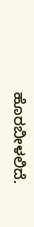ಹೊರಬೀಳಲಿದೆ.